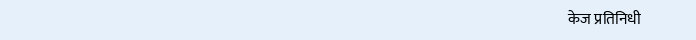केज प्रतिनिधी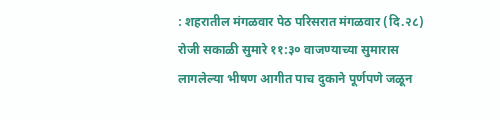: शहरातील मंगळवार पेठ परिसरात मंगळवार (दि.२८) रोजी सकाळी सुमारे ११:३० वाजण्याच्या सुमारास लागलेल्या भीषण आगीत पाच दुकाने पूर्णपणे जळून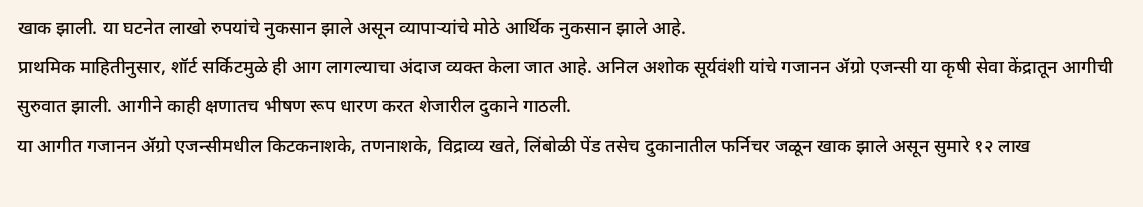खाक झाली. या घटनेत लाखो रुपयांचे नुकसान झाले असून व्यापाऱ्यांचे मोठे आर्थिक नुकसान झाले आहे.
प्राथमिक माहितीनुसार, शॉर्ट सर्किटमुळे ही आग लागल्याचा अंदाज व्यक्त केला जात आहे. अनिल अशोक सूर्यवंशी यांचे गजानन ॲग्रो एजन्सी या कृषी सेवा केंद्रातून आगीची सुरुवात झाली. आगीने काही क्षणातच भीषण रूप धारण करत शेजारील दुकाने गाठली.
या आगीत गजानन ॲग्रो एजन्सीमधील किटकनाशके, तणनाशके, विद्राव्य खते, लिंबोळी पेंड तसेच दुकानातील फर्निचर जळून खाक झाले असून सुमारे १२ लाख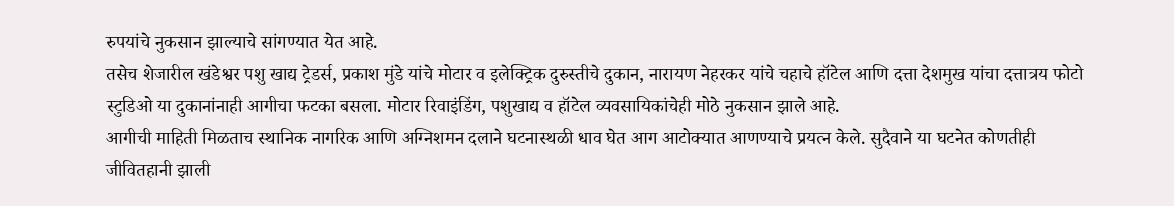रुपयांचे नुकसान झाल्याचे सांगण्यात येत आहे.
तसेच शेजारील खंडेश्वर पशु खाद्य ट्रेडर्स, प्रकाश मुंडे यांचे मोटार व इलेक्ट्रिक दुरुस्तीचे दुकान, नारायण नेहरकर यांचे चहाचे हॉटेल आणि दत्ता देशमुख यांचा दत्तात्रय फोटो स्टुडिओ या दुकानांनाही आगीचा फटका बसला. मोटार रिवाइंडिंग, पशुखाद्य व हॉटेल व्यवसायिकांचेही मोठे नुकसान झाले आहे.
आगीची माहिती मिळताच स्थानिक नागरिक आणि अग्निशमन दलाने घटनास्थळी धाव घेत आग आटोक्यात आणण्याचे प्रयत्न केले. सुदैवाने या घटनेत कोणतीही जीवितहानी झाली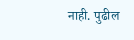नाही. पुढील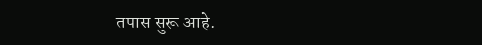तपास सुरू आहे.